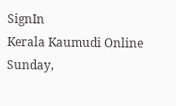SignIn
Kerala Kaumudi Online
Sunday,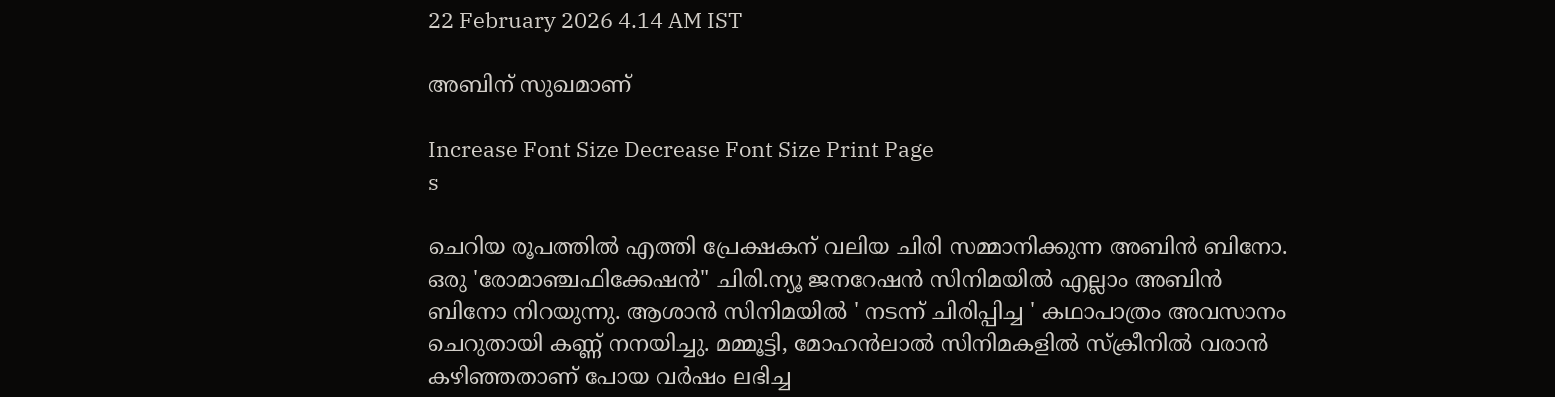22 February 2026 4.14 AM IST

അബിന് സുഖമാണ്

Increase Font Size Decrease Font Size Print Page
s

ചെറിയ രൂപത്തിൽ എത്തി പ്രേക്ഷകന് വലിയ ചിരി സമ്മാനിക്കുന്ന അബിൻ ബിനോ. ഒരു 'രോമാഞ്ചഫിക്കേഷൻ" ചിരി.ന്യൂ ജനറേഷൻ സിനിമയിൽ എല്ലാം അബിൻ ബിനോ നിറയുന്നു. ആശാൻ സിനിമയിൽ ' നടന്ന് ചിരിപ്പിച്ച ' കഥാപാത്രം അവസാനം ചെറുതായി കണ്ണ് നനയിച്ചു. മമ്മൂട്ടി, മോഹൻലാൽ സിനിമകളിൽ സ്ക്രീനിൽ വരാൻ കഴിഞ്ഞതാണ് പോയ വർഷം ലഭിച്ച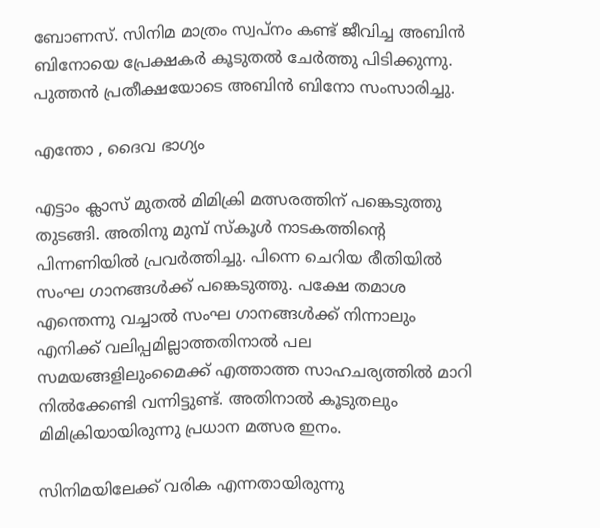ബോണസ്. സിനിമ മാത്രം സ്വപ്നം കണ്ട് ജീവിച്ച അബിൻ ബിനോയെ പ്രേക്ഷകർ കൂടുതൽ ചേർത്തു പിടിക്കുന്നു. പുത്തൻ പ്രതീക്ഷയോടെ അബിൻ ബിനോ സംസാരിച്ചു.

എന്തോ , ദൈവ ഭാഗ്യം

എട്ടാം ക്ലാസ് മുതൽ മിമിക്രി മത്സരത്തിന് പങ്കെടുത്തു തുടങ്ങി. അതിനു മുമ്പ് സ്കൂൾ നാടകത്തിന്റെ പിന്നണിയിൽ പ്രവർത്തിച്ചു. പിന്നെ ചെറിയ രീതിയിൽ സംഘ ഗാനങ്ങൾക്ക് പങ്കെടുത്തു. പക്ഷേ തമാശ എന്തെന്നു വച്ചാൽ സംഘ ഗാനങ്ങൾക്ക് നിന്നാലും എനിക്ക് വലിപ്പമില്ലാത്തതിനാൽ പല സമയങ്ങളിലുംമൈക്ക് എത്താത്ത സാഹചര്യത്തിൽ മാറി നിൽക്കേണ്ടി വന്നിട്ടുണ്ട്. അതിനാൽ കൂടുതലും മിമിക്രിയായിരുന്നു പ്രധാന മത്സര ഇനം.

സിനിമയിലേക്ക് വരിക എന്നതായിരുന്നു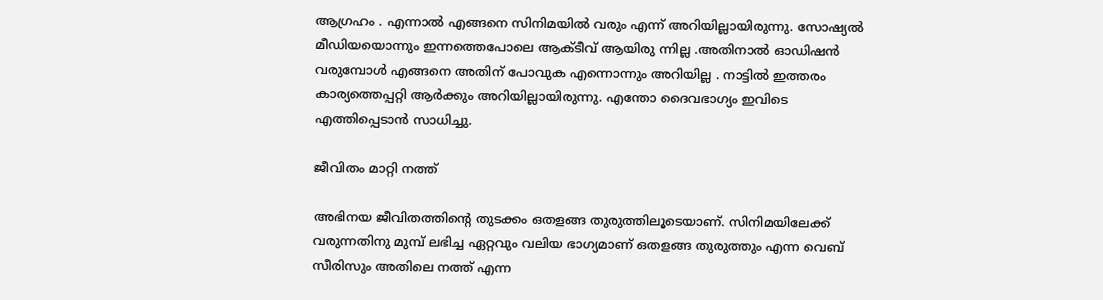ആഗ്രഹം . എന്നാൽ എങ്ങനെ സിനിമയിൽ വരും എന്ന് അറിയില്ലായിരുന്നു. സോഷ്യൽ മീഡിയയൊന്നും ഇന്നത്തെപോലെ ആക്ടീവ് ആയിരു ന്നില്ല .അതിനാൽ ഓഡിഷൻ വരുമ്പോൾ എങ്ങനെ അതിന് പോവുക എന്നൊന്നും അറിയില്ല . നാട്ടിൽ ഇത്തരം കാര്യത്തെപ്പറ്റി ആർക്കും അറിയില്ലായിരുന്നു. എന്തോ ദൈവഭാഗ്യം ഇവിടെ എത്തിപ്പെടാൻ സാധിച്ചു.

ജീവിതം മാറ്റി നത്ത്

അഭിനയ ജീവിതത്തിന്റെ തുടക്കം ഒതളങ്ങ തുരുത്തിലൂടെയാണ്. സിനിമയിലേക്ക് വരുന്നതിനു മുമ്പ് ലഭിച്ച ഏറ്റവും വലിയ ഭാഗ്യമാണ് ഒതളങ്ങ തുരുത്തും എന്ന വെബ് സീരിസും അതിലെ നത്ത് എന്ന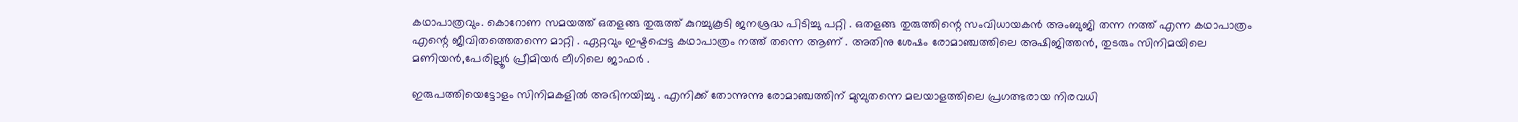കഥാപാത്രവും. കൊറോണ സമയത്ത് ഒതളങ്ങ തുരുത്ത് കുറച്ചുകൂടി ജനശ്രദ്ധ പിടിച്ചു പറ്റി . ഒതളങ്ങ തുരുത്തിന്റെ സംവിധായകൻ അംബുജി തന്ന നത്ത് എന്ന കഥാപാത്രം എന്റെ ജീവിതത്തെതന്നെ മാറ്റി . ഏറ്റവും ഇഷ്ടപ്പെട്ട കഥാപാത്രം നത്ത് തന്നെ ആണ് . അതിനു ശേഷം രോമാഞ്ചത്തിലെ അഷിജിത്തൻ, തുടരും സിനിമയിലെ മണിയൻ,പേരില്ലൂർ പ്രീമിയർ ലീഗിലെ ജാഫർ .

ഇരുപത്തിയെട്ടോളം സിനിമകളിൽ അഭിനയിച്ചു . എനിക്ക് തോന്നുന്നു രോമാഞ്ചത്തിന് മുമ്പുതന്നെ മലയാളത്തിലെ പ്രഗത്ഭരായ നിരവധി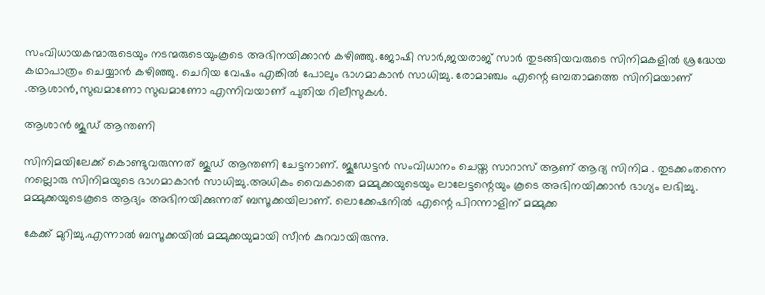സംവിധായകന്മാരുടെയും നടന്മരുടെയുംകൂടെ അഭിനയിക്കാൻ കഴിഞ്ഞു.ജോഷി സാർ,ജയരാജ് സാർ തുടങ്ങിയവരുടെ സിനിമകളിൽ ശ്രദ്ധേയ കഥാപാത്രം ചെയ്യാൻ കഴിഞ്ഞു. ചെറിയ വേഷം എങ്കിൽ പോലും ഭാഗമാകാൻ സാധിച്ചു. രോമാഞ്ചം എന്റെ ഒമ്പതാമത്തെ സിനിമയാണ് .ആശാൻ,സുഖമാണോ സുഖമാണോ എന്നിവയാണ് പുതിയ റിലീസുകൾ.

ആശാൻ ജൂഡ് ആന്തണി

സിനിമയിലേക്ക് കൊണ്ടുവരുന്നത് ജൂഡ് ആന്തണി ചേട്ടനാണ്. ജൂഡേട്ടൻ സംവിധാനം ചെയ്ത സാറാസ് ആണ് ആദ്യ സിനിമ . തുടക്കംതന്നെ നല്ലൊരു സിനിമയുടെ ഭാഗമാകാൻ സാധിച്ചു.അധികം വൈകാതെ മമ്മുക്കയുടെയും ലാലേട്ടന്റെയും കൂടെ അഭിനയിക്കാൻ ഭാഗ്യം ലഭിച്ചു. മമ്മുക്കയുടെകൂടെ ആദ്യം അഭിനയിക്കുന്നത് ബസൂക്കയിലാണ്. ലൊക്കേഷനിൽ എന്റെ പിറന്നാളിന് മമ്മുക്ക

കേക്ക് മുറിച്ചു.എന്നാൽ ബസൂക്കയിൽ മമ്മുക്കയുമായി സീൻ കുറവായിരുന്നു.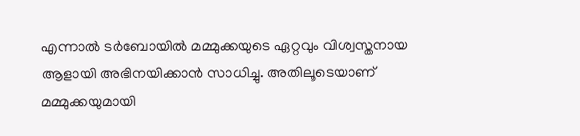എന്നാൽ ടർബോയിൽ മമ്മുക്കയുടെ ഏറ്റവും വിശ്വസ്തനായ ആളായി അഭിനയിക്കാൻ സാധിച്ചു. അതിലൂടെയാണ് മമ്മുക്കയുമായി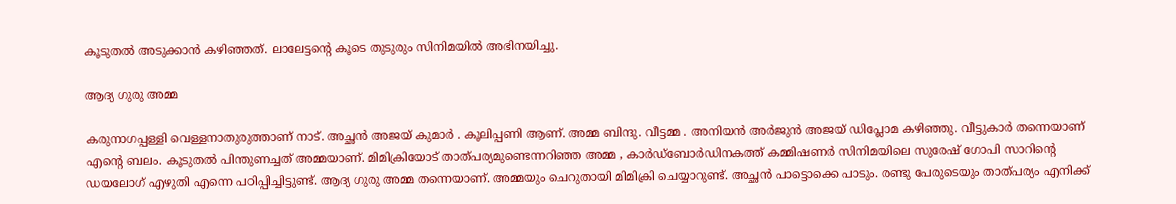കൂടുതൽ അടുക്കാൻ കഴിഞ്ഞത്. ലാലേട്ടന്റെ കൂടെ തുടുരും സിനിമയിൽ അഭിനയിച്ചു.

ആദ്യ ഗുരു അമ്മ

കരുനാഗപ്പള്ളി വെള്ളനാതുരുത്താണ് നാട്. അച്ഛൻ അജയ് കുമാർ . കൂലിപ്പണി ആണ്. അമ്മ ബിന്ദു. വീട്ടമ്മ . അനിയൻ അർജുൻ അജയ് ഡിപ്ലോമ കഴിഞ്ഞു. വീട്ടുകാർ തന്നെയാണ് എന്റെ ബലം. കൂടുതൽ പിന്തുണച്ചത് അമ്മയാണ്. മിമിക്രിയോട് താത്പര്യമുണ്ടെന്നറിഞ്ഞ അമ്മ , കാർഡ്ബോർഡിനകത്ത് കമ്മിഷണർ സിനിമയിലെ സുരേഷ് ഗോപി സാറിന്റെ ഡയലോഗ് എഴുതി എന്നെ പഠിപ്പിച്ചിട്ടുണ്ട്. ആദ്യ ഗുരു അമ്മ തന്നെയാണ്. അമ്മയും ചെറുതായി മിമിക്രി ചെയ്യാറുണ്ട്. അച്ഛൻ പാട്ടൊക്കെ പാടും. രണ്ടു പേരുടെയും താത്പര്യം എനിക്ക്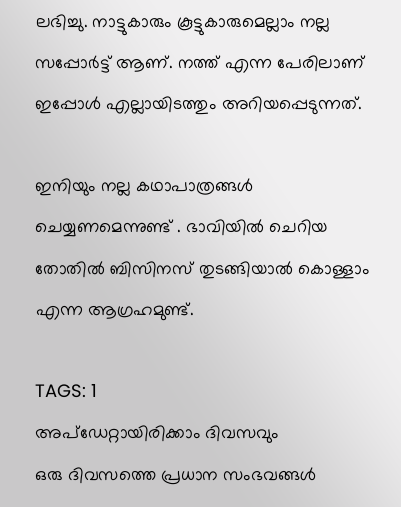ലഭിച്ചു. നാട്ടുകാരും കൂട്ടുകാരുമെല്ലാം നല്ല സപ്പോർട്ട് ആണ്. നത്ത് എന്ന പേരിലാണ് ഇപ്പോൾ എല്ലായിടത്തും അറിയപ്പെടുന്നത്.

ഇനിയും നല്ല കഥാപാത്രങ്ങൾ ചെയ്യണമെന്നുണ്ട് . ഭാവിയിൽ ചെറിയ തോതിൽ ബിസിനസ് തുടങ്ങിയാൽ കൊള്ളാം എന്ന ആഗ്രഹമുണ്ട്.

TAGS: 1
അപ്ഡേറ്റായിരിക്കാം ദിവസവും
ഒരു ദിവസത്തെ പ്രധാന സംഭവങ്ങൾ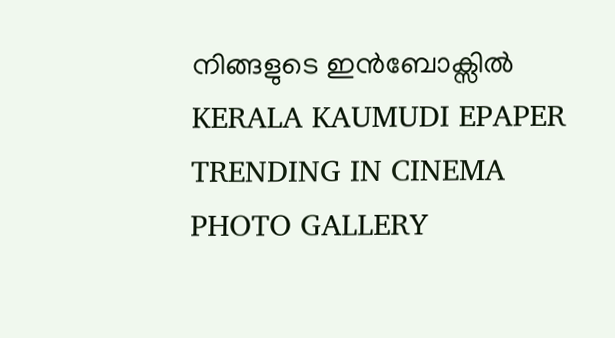നിങ്ങളുടെ ഇൻബോക്സിൽ
KERALA KAUMUDI EPAPER
TRENDING IN CINEMA
PHOTO GALLERY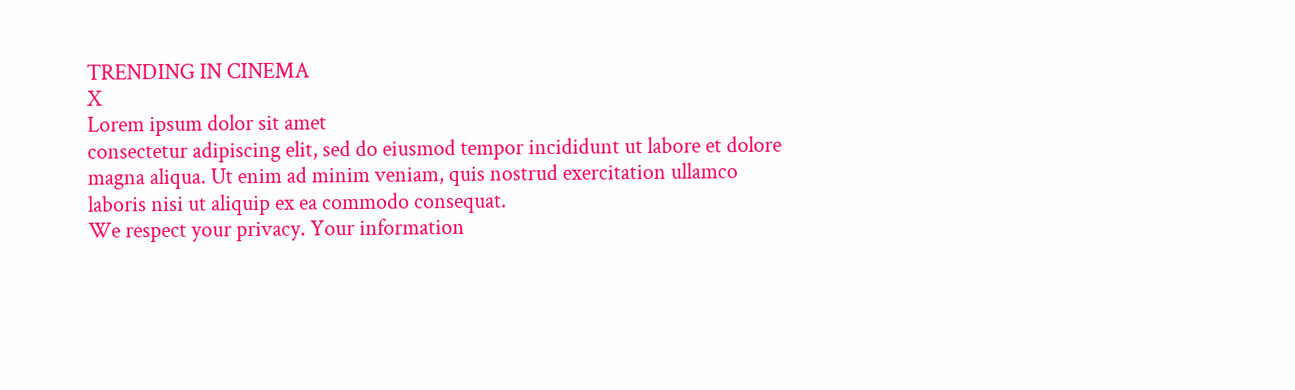TRENDING IN CINEMA
X
Lorem ipsum dolor sit amet
consectetur adipiscing elit, sed do eiusmod tempor incididunt ut labore et dolore magna aliqua. Ut enim ad minim veniam, quis nostrud exercitation ullamco laboris nisi ut aliquip ex ea commodo consequat.
We respect your privacy. Your information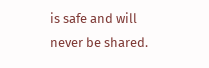is safe and will never be shared.